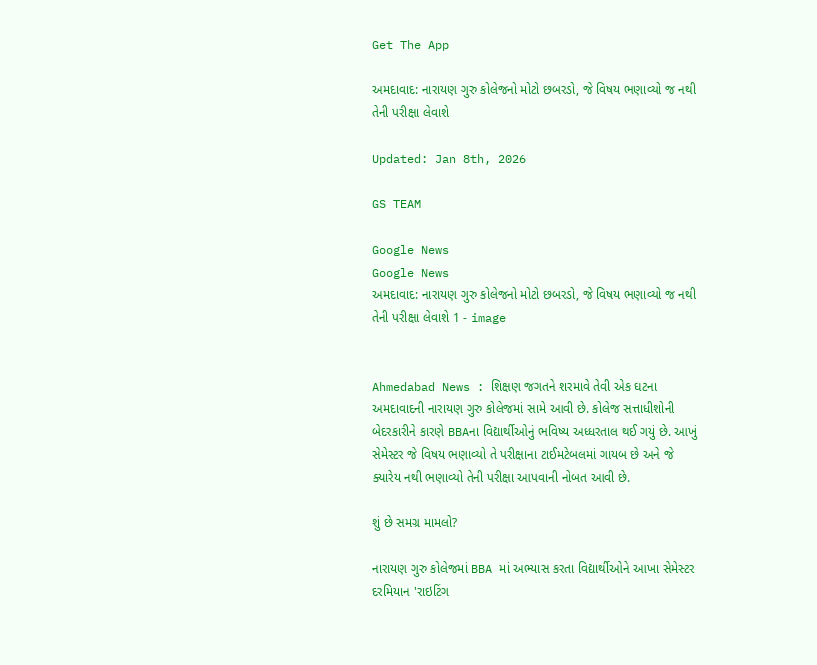Get The App

અમદાવાદ: નારાયણ ગુરુ કોલેજનો મોટો છબરડો, જે વિષય ભણાવ્યો જ નથી તેની પરીક્ષા લેવાશે

Updated: Jan 8th, 2026

GS TEAM

Google News
Google News
અમદાવાદ: નારાયણ ગુરુ કોલેજનો મોટો છબરડો, જે વિષય ભણાવ્યો જ નથી તેની પરીક્ષા લેવાશે 1 - image


Ahmedabad News : શિક્ષણ જગતને શરમાવે તેવી એક ઘટના અમદાવાદની નારાયણ ગુરુ કોલેજમાં સામે આવી છે. કોલેજ સત્તાધીશોની બેદરકારીને કારણે BBAના વિદ્યાર્થીઓનું ભવિષ્ય અધ્ધરતાલ થઈ ગયું છે. આખું સેમેસ્ટર જે વિષય ભણાવ્યો તે પરીક્ષાના ટાઈમટેબલમાં ગાયબ છે અને જે ક્યારેય નથી ભણાવ્યો તેની પરીક્ષા આપવાની નોબત આવી છે.

શું છે સમગ્ર મામલો?

નારાયણ ગુરુ કોલેજમાં BBA માં અભ્યાસ કરતા વિદ્યાર્થીઓને આખા સેમેસ્ટર દરમિયાન 'રાઇટિંગ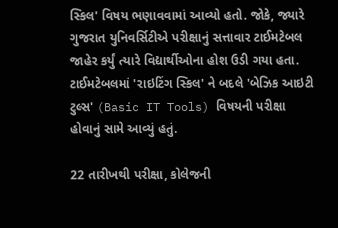સ્કિલ' વિષય ભણાવવામાં આવ્યો હતો. જોકે, જ્યારે ગુજરાત યુનિવર્સિટીએ પરીક્ષાનું સત્તાવાર ટાઈમટેબલ જાહેર કર્યું ત્યારે વિદ્યાર્થીઓના હોશ ઉડી ગયા હતા. ટાઈમટેબલમાં 'રાઇટિંગ સ્કિલ' ને બદલે 'બેઝિક આઇટી ટુલ્સ' (Basic IT Tools) વિષયની પરીક્ષા હોવાનું સામે આવ્યું હતું.

22 તારીખથી પરીક્ષા, કોલેજની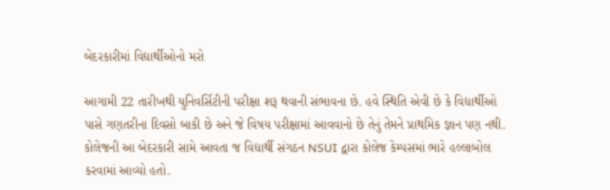બેદરકારીમાં વિદ્યાર્થીઓનો મરો

આગામી 22 તારીખથી યુનિવર્સિટીની પરીક્ષા શરૂ થવાની સંભાવના છે. હવે સ્થિતિ એવી છે કે વિદ્યાર્થીઓ પાસે ગણતરીના દિવસો બાકી છે અને જે વિષય પરીક્ષામાં આવવાનો છે તેનું તેમને પ્રાથમિક જ્ઞાન પણ નથી. કોલેજની આ બેદરકારી સામે આવતા જ વિદ્યાર્થી સંગઠન NSUI દ્વારા કોલેજ કેમ્પસમાં ભારે હલ્લાબોલ કરવામાં આવ્યો હતો.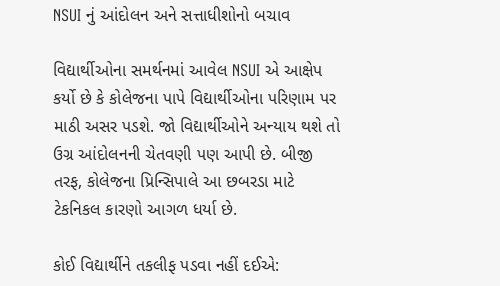NSUI નું આંદોલન અને સત્તાધીશોનો બચાવ

વિદ્યાર્થીઓના સમર્થનમાં આવેલ NSUI એ આક્ષેપ કર્યો છે કે કોલેજના પાપે વિદ્યાર્થીઓના પરિણામ પર માઠી અસર પડશે. જો વિદ્યાર્થીઓને અન્યાય થશે તો ઉગ્ર આંદોલનની ચેતવણી પણ આપી છે. બીજી તરફ, કોલેજના પ્રિન્સિપાલે આ છબરડા માટે ટેકનિકલ કારણો આગળ ધર્યા છે.

કોઈ વિદ્યાર્થીને તકલીફ પડવા નહીં દઈએ: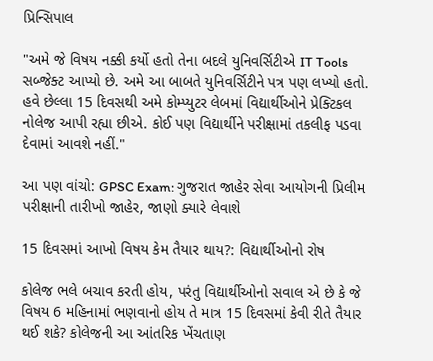પ્રિન્સિપાલ

"અમે જે વિષય નક્કી કર્યો હતો તેના બદલે યુનિવર્સિટીએ IT Tools સબ્જેક્ટ આપ્યો છે. અમે આ બાબતે યુનિવર્સિટીને પત્ર પણ લખ્યો હતો. હવે છેલ્લા 15 દિવસથી અમે કોમ્પ્યુટર લેબમાં વિદ્યાર્થીઓને પ્રેક્ટિકલ નોલેજ આપી રહ્યા છીએ. કોઈ પણ વિદ્યાર્થીને પરીક્ષામાં તકલીફ પડવા દેવામાં આવશે નહીં."

આ પણ વાંચો: GPSC Exam: ગુજરાત જાહેર સેવા આયોગની પ્રિલીમ પરીક્ષાની તારીખો જાહેર, જાણો ક્યારે લેવાશે

15 દિવસમાં આખો વિષય કેમ તૈયાર થાય?: વિદ્યાર્થીઓનો રોષ

કોલેજ ભલે બચાવ કરતી હોય, પરંતુ વિદ્યાર્થીઓનો સવાલ એ છે કે જે વિષય 6 મહિનામાં ભણવાનો હોય તે માત્ર 15 દિવસમાં કેવી રીતે તૈયાર થઈ શકે? કોલેજની આ આંતરિક ખેંચતાણ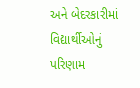અને બેદરકારીમાં વિદ્યાર્થીઓનું પરિણામ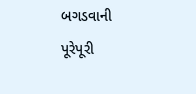બગડવાની પૂરેપૂરી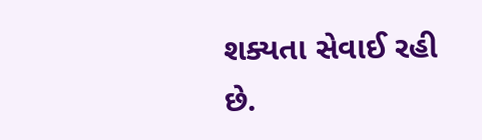શક્યતા સેવાઈ રહી છે.